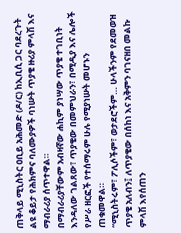ጠቅላይ ሚኒስትር ዐቢይ አሕመድ (ዶ/ር) ከኢቢሲ ጋር ባደረጉት ልዩ ቆይታ የሕክምና ባለሙያዎች ባነሡት ጥያቄ ዙሪያ ምላሽ እና ማብራሪያ ሰጥተዋል።
በማብራሪያቸውም አብዛኛው ሐኪም ያነሣው ጥያቄ ተገቢነት እንዳለው ገልጸው፣ ጥያቄው በመምህራን፣ በሚዲያ እና ሌሎች የሥራ ዘርፎች የተሰማሩም ሁሉ የሚያነሡት መሆኑን ጠቁመዋል።
“ሚኒስትሩም፣ ፖሊሶችም፣ ወታደሮችም… ሁላችንም የደመወዝ ጥያቄ አለብን፤ ለጥያቄው በሰከነ እና አቅምን ባገናዘበ መልኩ ምላሽ እየሰጠን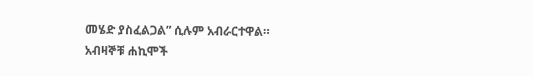መሄድ ያስፈልጋል” ሲሉም አብራርተዋል።
አብዛኞቹ ሐኪሞች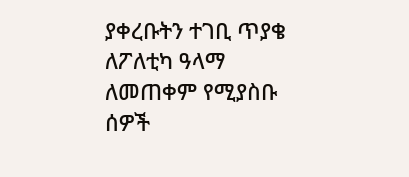ያቀረቡትን ተገቢ ጥያቄ ለፖለቲካ ዓላማ ለመጠቀም የሚያስቡ ሰዎች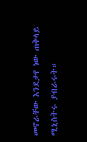መኖራቸው እንደታየ ነው ጠቅላይ ሚኒስትሩ ያብራሩት።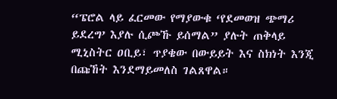“ፔሮል ላይ ፈርመው የማያውቁ ‘የደመወዝ ጭማሪ ይደረግ’ እያሉ ሲጮኹ ይሰማል” ያሉት ጠቅላይ ሚኒስትር ዐቢይ፣ ጥያቄው በውይይት እና ስክነት እንጂ በጩኸት እንደማይመለስ ገልጸዋል።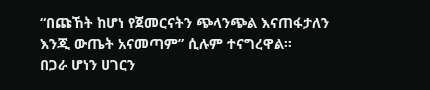“በጩኸት ከሆነ የጀመርናትን ጭላንጭል እናጠፋታለን እንጂ ውጤት አናመጣም” ሲሉም ተናግረዋል።
በጋራ ሆነን ሀገርን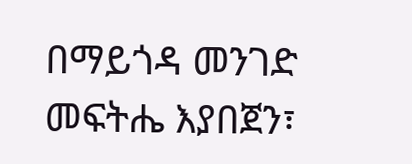በማይጎዳ መንገድ መፍትሔ እያበጀን፣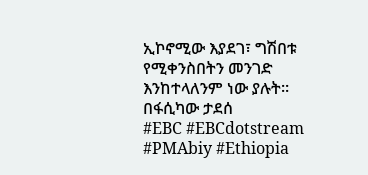ኢኮኖሚው እያደገ፣ ግሽበቱ የሚቀንስበትን መንገድ እንከተላለንም ነው ያሉት።
በፋሲካው ታደሰ
#EBC #EBCdotstream #PMAbiy #Ethiopia